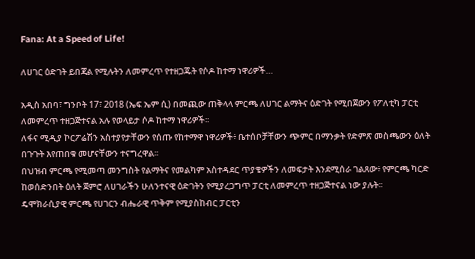Fana: At a Speed of Life!

ለሀገር ዕድገት ይበጃል የሚሉትን ለመምረጥ የተዘጋጁት የሶዶ ከተማ ነዋሪዎች…

አዲስ አበባ፣ ግንቦት 17፣ 2018 (ኤፍ ኤም ሲ) በመጪው ጠቅላላ ምርጫ ለሀገር ልማትና ዕድገት የሚበጀውን የፖለቲካ ፓርቲ ለመምረጥ ተዘጋጅተናል አሉ የወላይታ ሶዶ ከተማ ነዋሪዎች፡፡
ለፋና ሚዲያ ኮርፖሬሽን አስተያየታቸውን የሰጡ የከተማዋ ነዋሪዎች፥ ቤተሰቦቻቸውን ጭምር በማንቃት የድምጽ መስጫውን ዕለት በጉጉት እየጠበቁ መሆናቸውን ተናግረዋል፡፡
በህዝብ ምርጫ የሚመጣ መንግስት የልማትና የመልካም አስተዳደር ጥያቄዎችን ለመፍታት እንደሚሰራ ገልጸው፥ የምርጫ ካርድ ከወሰድንበት ዕለት ጀምሮ ለሀገራችን ሁለንተናዊ ዕድገትን የሚያረጋግጥ ፓርቲ ለመምረጥ ተዘጋጅተናል ነው ያሉት፡፡
ዴሞክራሲያዊ ምርጫ የሀገርን ብሔራዊ ጥቅም የሚያስከብር ፓርቲን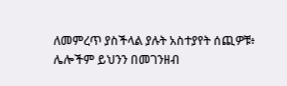ለመምረጥ ያስችላል ያሉት አስተያየት ሰጪዎቹ፥ ሌሎችም ይህንን በመገንዘብ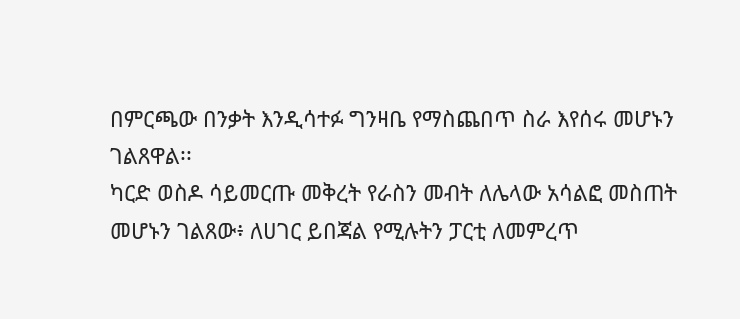በምርጫው በንቃት እንዲሳተፉ ግንዛቤ የማስጨበጥ ስራ እየሰሩ መሆኑን ገልጸዋል፡፡
ካርድ ወስዶ ሳይመርጡ መቅረት የራስን መብት ለሌላው አሳልፎ መስጠት መሆኑን ገልጸው፥ ለሀገር ይበጃል የሚሉትን ፓርቲ ለመምረጥ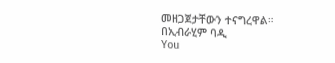መዘጋጀታቸውን ተናግረዋል።
በኢብራሂም ባዲ
You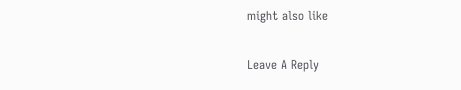might also like

Leave A Reply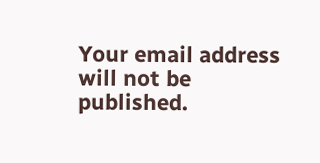Your email address will not be published.